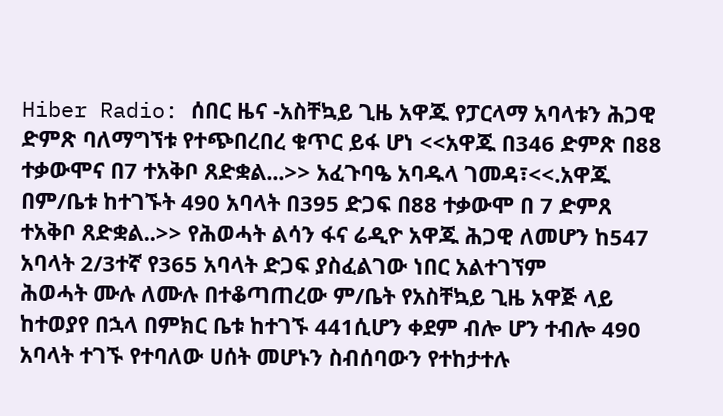Hiber Radio: ሰበር ዜና -አስቸኳይ ጊዜ አዋጁ የፓርላማ አባላቱን ሕጋዊ ድምጽ ባለማግኘቱ የተጭበረበረ ቁጥር ይፋ ሆነ <<አዋጁ በ346 ድምጽ በ88 ተቃውሞና በ7 ተአቅቦ ጸድቋል...>> አፈጉባዔ አባዱላ ገመዳ፣<<.አዋጁ በም/ቤቱ ከተገኙት 490 አባላት በ395 ድጋፍ በ88 ተቃውሞ በ 7 ድምጸ ተአቅቦ ጸድቋል..>> የሕወሓት ልሳን ፋና ሬዲዮ አዋጁ ሕጋዊ ለመሆን ከ547 አባላት 2/3ተኛ የ365 አባላት ድጋፍ ያስፈልገው ነበር አልተገኘም
ሕወሓት ሙሉ ለሙሉ በተቆጣጠረው ም/ቤት የአስቸኳይ ጊዜ አዋጅ ላይ ከተወያየ በኋላ በምክር ቤቱ ከተገኙ 441ሲሆን ቀደም ብሎ ሆን ተብሎ 490 አባላት ተገኙ የተባለው ሀሰት መሆኑን ስብሰባውን የተከታተሉ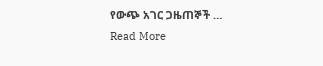የውጭ አገር ጋዜጠኞች …
Read More